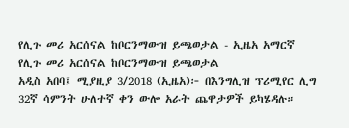የሊጉ መሪ አርሰናል ከቦርንማውዝ ይጫወታል - ኢዜአ አማርኛ
የሊጉ መሪ አርሰናል ከቦርንማውዝ ይጫወታል
አዲስ አበባ፤ ሚያዚያ 3/2018 (ኢዜአ)፦ በእንግሊዝ ፕሪሚየር ሊግ 32ኛ ሳምንት ሁለተኛ ቀን ውሎ አራት ጨዋታዎች ይካሄዳሉ።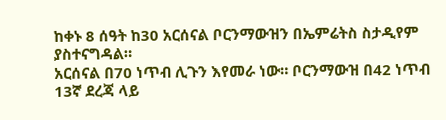ከቀኑ 8 ሰዓት ከ30 አርሰናል ቦርንማውዝን በኤምሬትስ ስታዲየም ያስተናግዳል።
አርሰናል በ70 ነጥብ ሊጉን እየመራ ነው። ቦርንማውዝ በ42 ነጥብ 13ኛ ደረጃ ላይ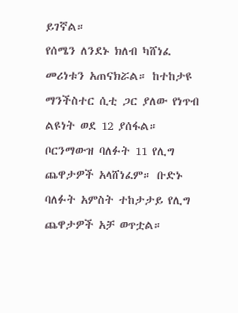ይገኛል።
የሰሜን ለንደኑ ክለብ ካሸነፈ መሪነቱን አጠናክሯል። ከተከታዩ ማንችስተር ሲቲ ጋር ያለው የነጥብ ልዩነት ወደ 12 ያሰፋል።
ቦርንማውዝ ባለፉት 11 የሊግ ጨዋታዎች አላሸነፈም። ቡድኑ ባለፉት አምስት ተከታታይ የሊግ ጨዋታዎች አቻ ወጥቷል።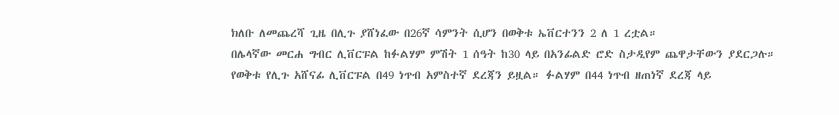ክለቡ ለመጨረሻ ጊዜ በሊጉ ያሸነፈው በ26ኛ ሳምንት ሲሆን በወቅቱ ኤቨርተንን 2 ለ 1 ረቷል።
በሌላኛው መርሐ ግብር ሊቨርፑል ከፉልሃም ምሽት 1 ሰዓት ከ30 ላይ በአንፊልድ ሮድ ስታዲየም ጨዋታቸውን ያደርጋሉ።
የወቅቱ የሊጉ አሸናፊ ሊቨርፑል በ49 ነጥብ አምስተኛ ደረጃን ይዟል። ፉልሃም በ44 ነጥብ ዘጠነኛ ደረጃ ላይ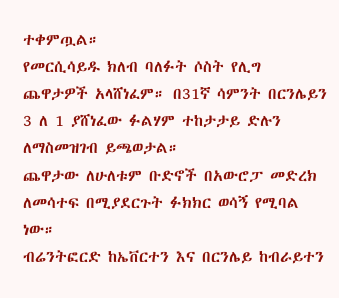ተቀምጧል።
የመርሲሳይዱ ክለብ ባለፉት ሶስት የሊግ ጨዋታዎች አላሸነፈም። በ31ኛ ሳምንት በርንሌይን 3 ለ 1 ያሸነፈው ፉልሃም ተከታታይ ድሉን ለማስመዝገብ ይጫወታል።
ጨዋታው ለሁለቱም ቡድኖች በአውሮፓ መድረክ ለመሳተፍ በሚያደርጉት ፉክክር ወሳኝ የሚባል ነው።
ብሬንትፎርድ ከኤቨርተን እና በርንሌይ ከብራይተን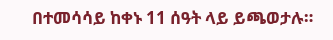በተመሳሳይ ከቀኑ 11 ሰዓት ላይ ይጫወታሉ።